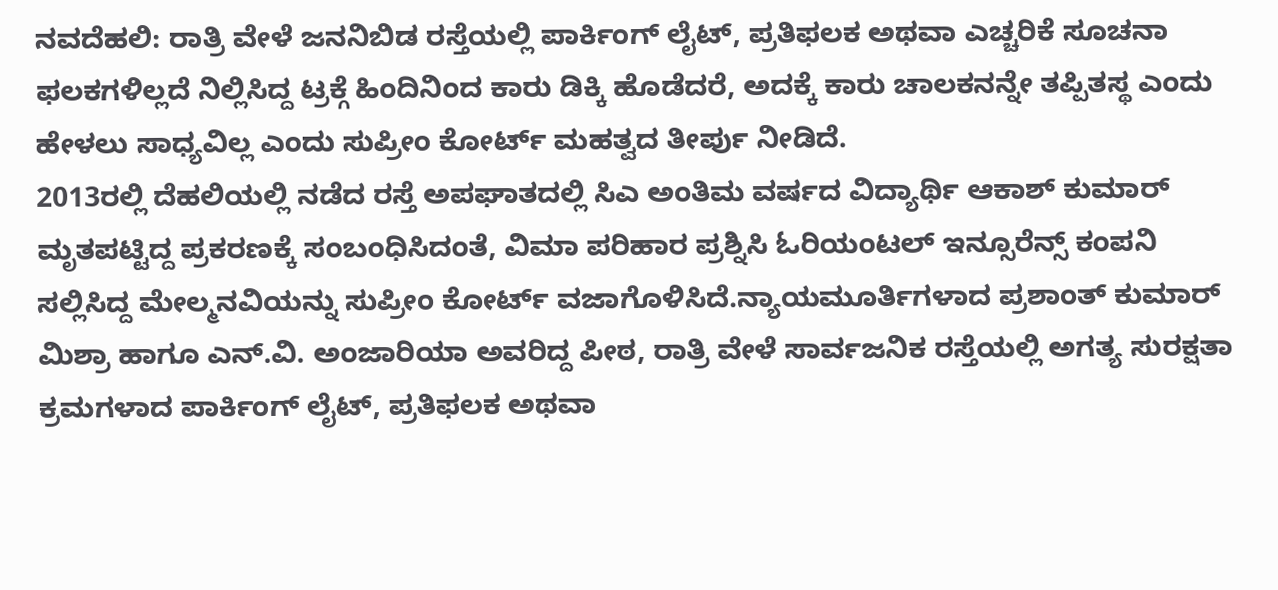ನವದೆಹಲಿ: ರಾತ್ರಿ ವೇಳೆ ಜನನಿಬಿಡ ರಸ್ತೆಯಲ್ಲಿ ಪಾರ್ಕಿಂಗ್ ಲೈಟ್, ಪ್ರತಿಫಲಕ ಅಥವಾ ಎಚ್ಚರಿಕೆ ಸೂಚನಾ ಫಲಕಗಳಿಲ್ಲದೆ ನಿಲ್ಲಿಸಿದ್ದ ಟ್ರಕ್ಗೆ ಹಿಂದಿನಿಂದ ಕಾರು ಡಿಕ್ಕಿ ಹೊಡೆದರೆ, ಅದಕ್ಕೆ ಕಾರು ಚಾಲಕನನ್ನೇ ತಪ್ಪಿತಸ್ಥ ಎಂದು ಹೇಳಲು ಸಾಧ್ಯವಿಲ್ಲ ಎಂದು ಸುಪ್ರೀಂ ಕೋರ್ಟ್ ಮಹತ್ವದ ತೀರ್ಪು ನೀಡಿದೆ.
2013ರಲ್ಲಿ ದೆಹಲಿಯಲ್ಲಿ ನಡೆದ ರಸ್ತೆ ಅಪಘಾತದಲ್ಲಿ ಸಿಎ ಅಂತಿಮ ವರ್ಷದ ವಿದ್ಯಾರ್ಥಿ ಆಕಾಶ್ ಕುಮಾರ್ ಮೃತಪಟ್ಟಿದ್ದ ಪ್ರಕರಣಕ್ಕೆ ಸಂಬಂಧಿಸಿದಂತೆ, ವಿಮಾ ಪರಿಹಾರ ಪ್ರಶ್ನಿಸಿ ಓರಿಯಂಟಲ್ ಇನ್ಸೂರೆನ್ಸ್ ಕಂಪನಿ ಸಲ್ಲಿಸಿದ್ದ ಮೇಲ್ಮನವಿಯನ್ನು ಸುಪ್ರೀಂ ಕೋರ್ಟ್ ವಜಾಗೊಳಿಸಿದೆ.ನ್ಯಾಯಮೂರ್ತಿಗಳಾದ ಪ್ರಶಾಂತ್ ಕುಮಾರ್ ಮಿಶ್ರಾ ಹಾಗೂ ಎನ್.ವಿ. ಅಂಜಾರಿಯಾ ಅವರಿದ್ದ ಪೀಠ, ರಾತ್ರಿ ವೇಳೆ ಸಾರ್ವಜನಿಕ ರಸ್ತೆಯಲ್ಲಿ ಅಗತ್ಯ ಸುರಕ್ಷತಾ ಕ್ರಮಗಳಾದ ಪಾರ್ಕಿಂಗ್ ಲೈಟ್, ಪ್ರತಿಫಲಕ ಅಥವಾ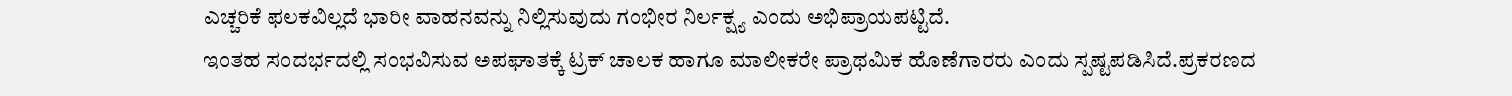ಎಚ್ಚರಿಕೆ ಫಲಕವಿಲ್ಲದೆ ಭಾರೀ ವಾಹನವನ್ನು ನಿಲ್ಲಿಸುವುದು ಗಂಭೀರ ನಿರ್ಲಕ್ಷ್ಯ ಎಂದು ಅಭಿಪ್ರಾಯಪಟ್ಟಿದೆ.
ಇಂತಹ ಸಂದರ್ಭದಲ್ಲಿ ಸಂಭವಿಸುವ ಅಪಘಾತಕ್ಕೆ ಟ್ರಕ್ ಚಾಲಕ ಹಾಗೂ ಮಾಲೀಕರೇ ಪ್ರಾಥಮಿಕ ಹೊಣೆಗಾರರು ಎಂದು ಸ್ಪಷ್ಟಪಡಿಸಿದೆ.ಪ್ರಕರಣದ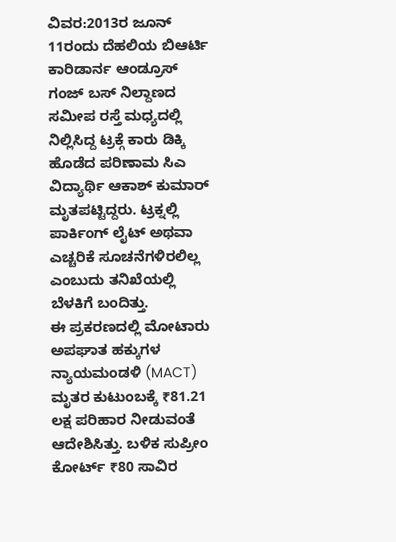ವಿವರ:2013ರ ಜೂನ್ 11ರಂದು ದೆಹಲಿಯ ಬಿಆರ್ಟಿ ಕಾರಿಡಾರ್ನ ಆಂಡ್ರೂಸ್ ಗಂಜ್ ಬಸ್ ನಿಲ್ದಾಣದ ಸಮೀಪ ರಸ್ತೆ ಮಧ್ಯದಲ್ಲಿ ನಿಲ್ಲಿಸಿದ್ದ ಟ್ರಕ್ಗೆ ಕಾರು ಡಿಕ್ಕಿ ಹೊಡೆದ ಪರಿಣಾಮ ಸಿಎ ವಿದ್ಯಾರ್ಥಿ ಆಕಾಶ್ ಕುಮಾರ್ ಮೃತಪಟ್ಟಿದ್ದರು. ಟ್ರಕ್ನಲ್ಲಿ ಪಾರ್ಕಿಂಗ್ ಲೈಟ್ ಅಥವಾ ಎಚ್ಚರಿಕೆ ಸೂಚನೆಗಳಿರಲಿಲ್ಲ ಎಂಬುದು ತನಿಖೆಯಲ್ಲಿ ಬೆಳಕಿಗೆ ಬಂದಿತ್ತು.
ಈ ಪ್ರಕರಣದಲ್ಲಿ ಮೋಟಾರು ಅಪಘಾತ ಹಕ್ಕುಗಳ ನ್ಯಾಯಮಂಡಳಿ (MACT) ಮೃತರ ಕುಟುಂಬಕ್ಕೆ ₹81.21 ಲಕ್ಷ ಪರಿಹಾರ ನೀಡುವಂತೆ ಆದೇಶಿಸಿತ್ತು. ಬಳಿಕ ಸುಪ್ರೀಂ ಕೋರ್ಟ್ ₹80 ಸಾವಿರ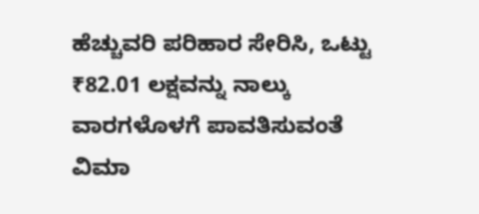ಹೆಚ್ಚುವರಿ ಪರಿಹಾರ ಸೇರಿಸಿ, ಒಟ್ಟು ₹82.01 ಲಕ್ಷವನ್ನು ನಾಲ್ಕು ವಾರಗಳೊಳಗೆ ಪಾವತಿಸುವಂತೆ ವಿಮಾ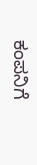ಕಂಪನಿಗೆ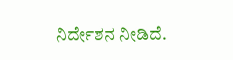ನಿರ್ದೇಶನ ನೀಡಿದೆ.